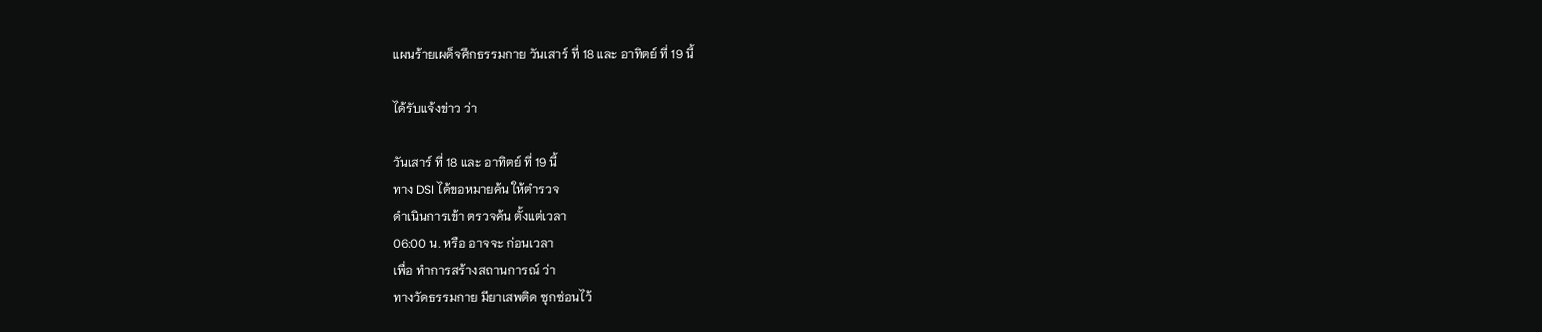แผนร้ายเผด็จศึกธรรมกาย วันเสาร์ ที่ 18 และ อาทิตย์ ที่ 19 นี้

ได้รับแจ้งข่าว ว่า

วันเสาร์ ที่ 18 และ อาทิตย์ ที่ 19 นี้
ทาง DSI ได้ขอหมายค้น ให้ตำรวจ
ดำเนินการเข้า ตรวจค้น ตั้งแต่เวลา
06:00 น. หรือ อาจจะ ก่อนเวลา
เพื่อ ทำการสร้างสถานการณ์ ว่า
ทางวัดธรรมกาย มียาเสพติด ซุกซ่อนไว้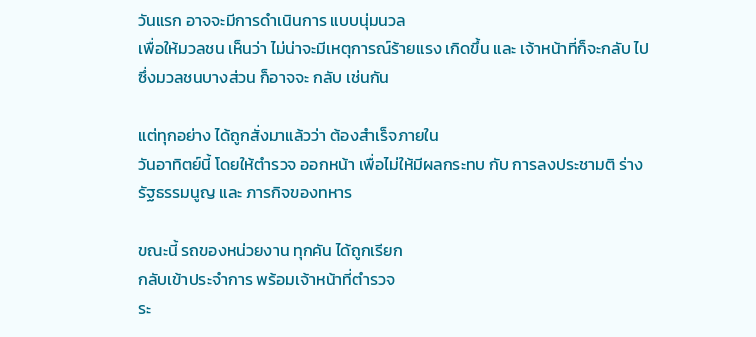วันแรก อาจจะมีการดำเนินการ แบบนุ่มนวล
เพื่อให้มวลชน เห็นว่า ไม่น่าจะมีเหตุการณ์ร้ายแรง เกิดขึ้น และ เจ้าหน้าที่ก็จะกลับ ไป ซึ่งมวลชนบางส่วน ก็อาจจะ กลับ เช่นกัน

แต่ทุกอย่าง ได้ถูกสั่งมาแล้วว่า ต้องสำเร็จภายใน
วันอาทิตย์นี้ โดยให้ตำรวจ ออกหน้า เพื่อไม่ให้มีผลกระทบ กับ การลงประชามติ ร่างรัฐธรรมนูญ และ ภารกิจของทหาร

ขณะนี้ รถของหน่วยงาน ทุกคัน ได้ถูกเรียก
กลับเข้าประจำการ พร้อมเจ้าหน้าที่ตำรวจ
ระ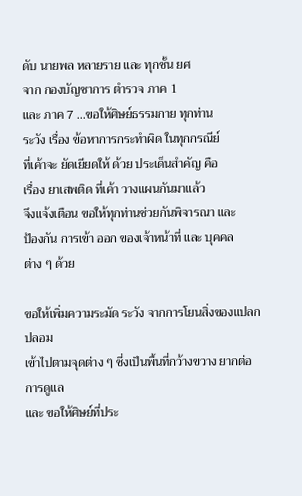ดับ นายพล หลายราย และ ทุกชั้น ยศ
จาก กองบัญชาการ ตำรวจ ภาค 1
และ ภาค 7 ...ขอให้ศิษย์ธรรมกาย ทุกท่าน
ระวัง เรื่อง ข้อหาการกระทำผิด ในทุกกรณีย์
ที่เค้าจะ ยัดเยียดให้ ด้วย ประเด็นสำคัญ คือ
เรื่อง ยาเสพติด ที่เค้า วางแผนกันมาแล้ว
จึงแจ้งเตือน ขอให้ทุกท่านช่วยกันพิจารณา และ
ป้องกัน การเข้า ออก ของเจ้าหน้าที่ และ บุคคล
ต่าง ๆ ด้วย

ขอให้เพิ่มความระมัด ระวัง จากการโยนสิ่งของแปลกปลอม
เข้าไปตามจุดต่าง ๆ ซี่งเป็นพื้นที่กว้างขวาง ยากต่อการดูแล
และ ขอให้ศิษย์ที่ประ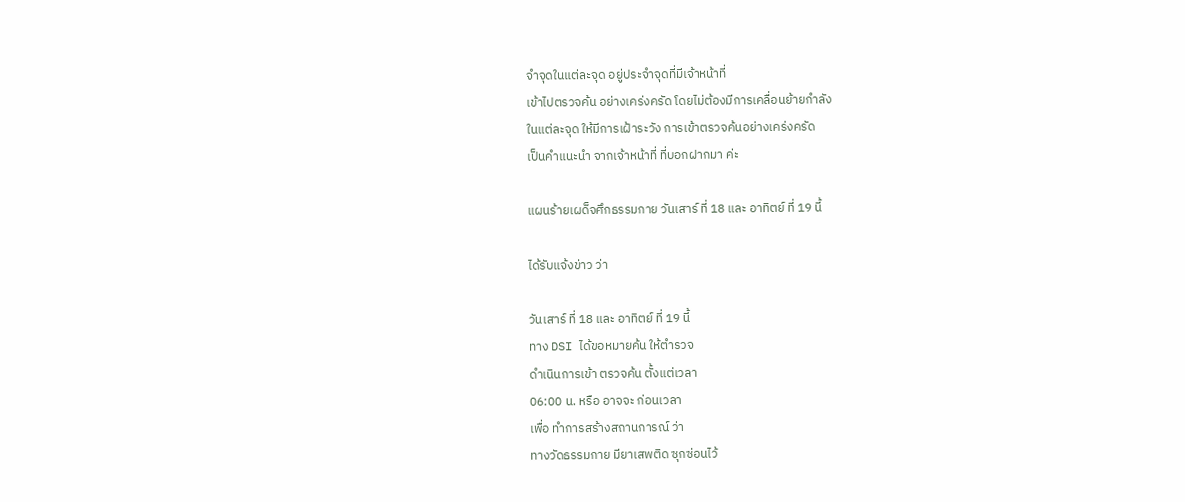จำจุดในแต่ละจุด อยู่ประจำจุดที่มีเจ้าหน้าที่
เข้าไปตรวจค้น อย่างเคร่งครัด โดยไม่ต้องมีการเคลื่อนย้ายกำลัง
ในแต่ละจุด ให้มีการเฝ้าระวัง การเข้าตรวจค้นอย่างเคร่งครัด
เป็นคำแนะนำ จากเจ้าหน้าที่ ที่บอกฝากมา ค่ะ

แผนร้ายเผด็จศึกธรรมกาย วันเสาร์ ที่ 18 และ อาทิตย์ ที่ 19 นี้

ได้รับแจ้งข่าว ว่า

วันเสาร์ ที่ 18 และ อาทิตย์ ที่ 19 นี้
ทาง DSI ได้ขอหมายค้น ให้ตำรวจ
ดำเนินการเข้า ตรวจค้น ตั้งแต่เวลา
06:00 น. หรือ อาจจะ ก่อนเวลา
เพื่อ ทำการสร้างสถานการณ์ ว่า
ทางวัดธรรมกาย มียาเสพติด ซุกซ่อนไว้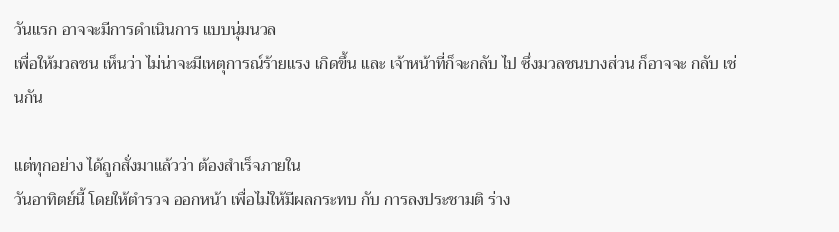วันแรก อาจจะมีการดำเนินการ แบบนุ่มนวล
เพื่อให้มวลชน เห็นว่า ไม่น่าจะมีเหตุการณ์ร้ายแรง เกิดขึ้น และ เจ้าหน้าที่ก็จะกลับ ไป ซึ่งมวลชนบางส่วน ก็อาจจะ กลับ เช่นกัน

แต่ทุกอย่าง ได้ถูกสั่งมาแล้วว่า ต้องสำเร็จภายใน
วันอาทิตย์นี้ โดยให้ตำรวจ ออกหน้า เพื่อไม่ให้มีผลกระทบ กับ การลงประชามติ ร่าง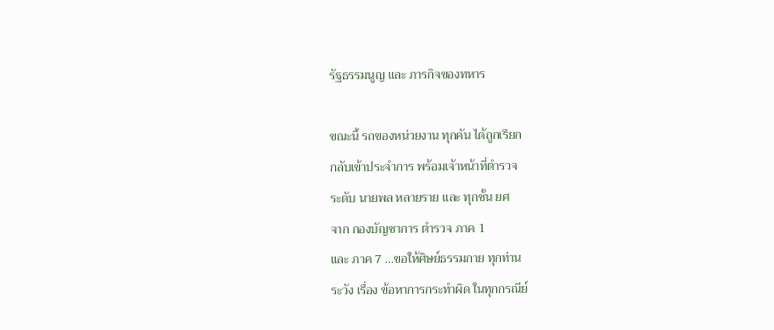รัฐธรรมนูญ และ ภารกิจของทหาร

ขณะนี้ รถของหน่วยงาน ทุกคัน ได้ถูกเรียก
กลับเข้าประจำการ พร้อมเจ้าหน้าที่ตำรวจ
ระดับ นายพล หลายราย และ ทุกชั้น ยศ
จาก กองบัญชาการ ตำรวจ ภาค 1
และ ภาค 7 ...ขอให้ศิษย์ธรรมกาย ทุกท่าน
ระวัง เรื่อง ข้อหาการกระทำผิด ในทุกกรณีย์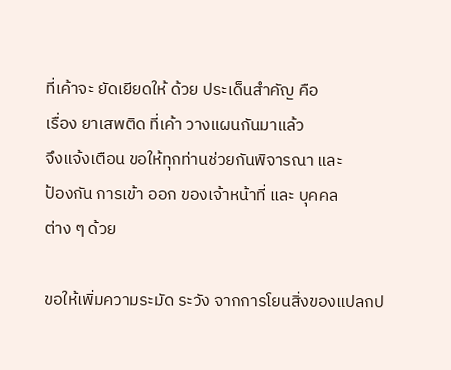ที่เค้าจะ ยัดเยียดให้ ด้วย ประเด็นสำคัญ คือ
เรื่อง ยาเสพติด ที่เค้า วางแผนกันมาแล้ว
จึงแจ้งเตือน ขอให้ทุกท่านช่วยกันพิจารณา และ
ป้องกัน การเข้า ออก ของเจ้าหน้าที่ และ บุคคล
ต่าง ๆ ด้วย

ขอให้เพิ่มความระมัด ระวัง จากการโยนสิ่งของแปลกป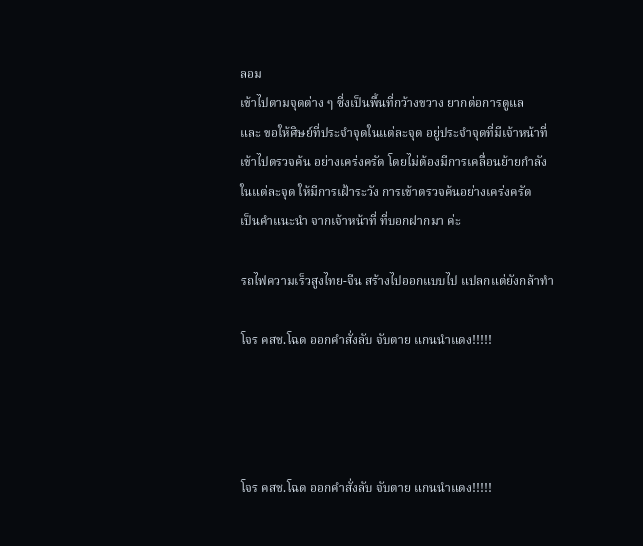ลอม
เข้าไปตามจุดต่าง ๆ ซี่งเป็นพื้นที่กว้างขวาง ยากต่อการดูแล
และ ขอให้ศิษย์ที่ประจำจุดในแต่ละจุด อยู่ประจำจุดที่มีเจ้าหน้าที่
เข้าไปตรวจค้น อย่างเคร่งครัด โดยไม่ต้องมีการเคลื่อนย้ายกำลัง
ในแต่ละจุด ให้มีการเฝ้าระวัง การเข้าตรวจค้นอย่างเคร่งครัด
เป็นคำแนะนำ จากเจ้าหน้าที่ ที่บอกฝากมา ค่ะ

รถไฟความเร็วสูงไทย-จีน สร้างไปออกแบบไป แปลกแต่ยังกล้าทำ

โจร คสช.โฉด ออกคำสั่งลับ จับตาย แกนนำแดง!!!!!




โจร คสช.โฉด ออกคำสั่งลับ จับตาย แกนนำแดง!!!!!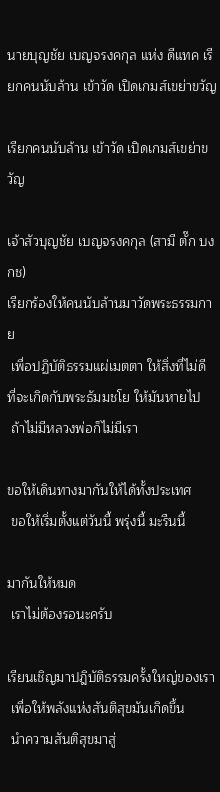นายบุญชัย เบญจรงคกุล แห่ง ดีแทค เรียกคนนับล้าน เข้าวัด เปิดเกมส์เขย่าขวัญ

เรียกคนนับล้าน เข้าวัด เปิดเกมส์เขย่าขวัญ

เจ้าสัวบุญชัย เบญจรงคกุล (สามี ตั๊ก บงกช)
เรียกร้องให้คนนับล้านมาวัดพระธรรมกาย
 เพื่อปฏิบัติธรรมแผ่เมตตา ให้สิ่งที่ไม่ดี
ที่จะเกิดกับพระธัมมชโย ให้มันหายไป
 ถ้าไม่มีหลวงพ่อก็ไม่มีเรา

ขอให้เดินทางมากันให้ได้ทั้งประเทศ
 ขอให้เริ่มตั้งแต่วันนี้ พรุ่งนี้ มะรืนนี้

มากันให้หมด
 เราไม่ต้องรอนะครับ

เรียนเชิญมาปฎิบัติธรรมครั้งใหญ่ของเรา
 เพื่อให้พลังแห่งสันติสุขมันเกิดขึ้น
 นำความสันติสุขมาสู่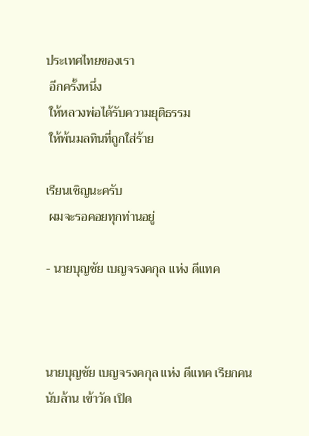ประเทศไทยของเรา
 อีกครั้งหนึ่ง
 ให้หลวงพ่อได้รับความยุติธรรม
 ให้พ้นมลทินที่ถูกใส่ร้าย

เรียนเชิญนะครับ
 ผมจะรอคอยทุกท่านอยู่

- นายบุญชัย เบญจรงคกุล แห่ง ดีแทค



นายบุญชัย เบญจรงคกุล แห่ง ดีแทค เรียกคนนับล้าน เข้าวัด เปิด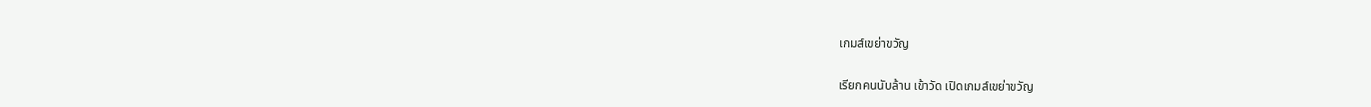เกมส์เขย่าขวัญ

เรียกคนนับล้าน เข้าวัด เปิดเกมส์เขย่าขวัญ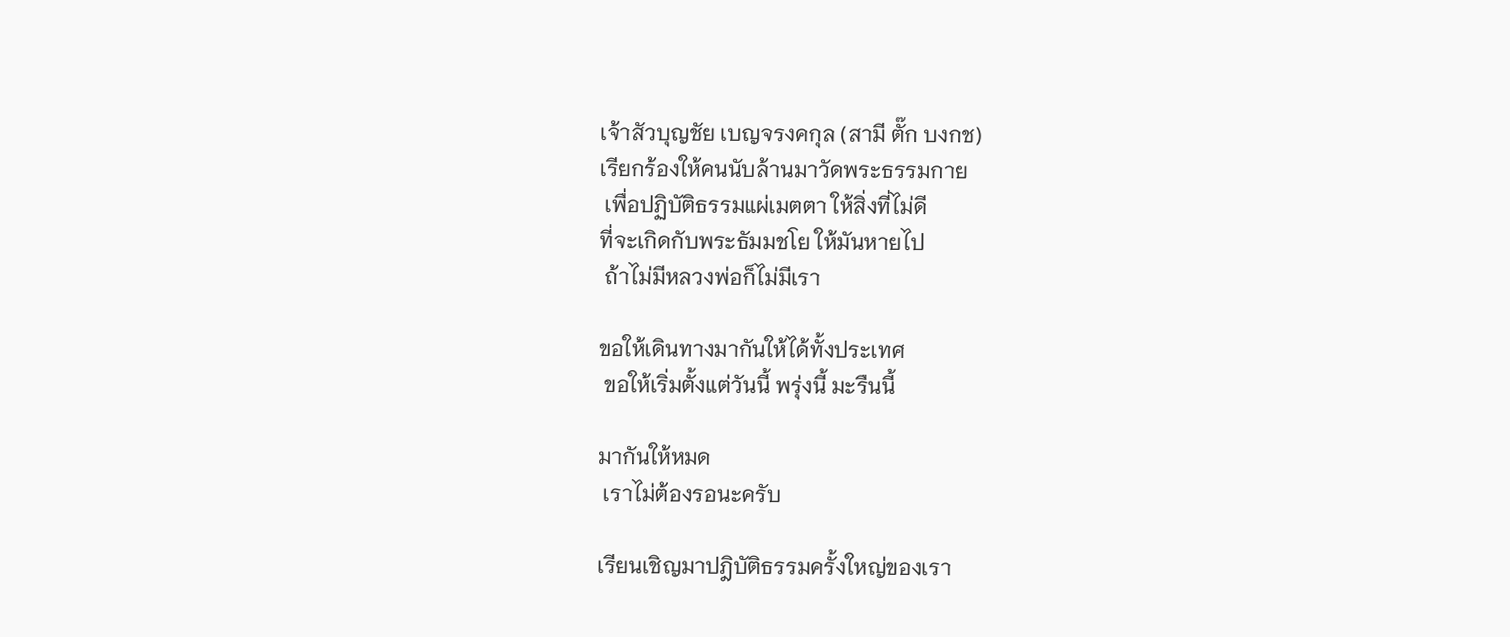เจ้าสัวบุญชัย เบญจรงคกุล (สามี ตั๊ก บงกช)
เรียกร้องให้คนนับล้านมาวัดพระธรรมกาย
 เพื่อปฏิบัติธรรมแผ่เมตตา ให้สิ่งที่ไม่ดี
ที่จะเกิดกับพระธัมมชโย ให้มันหายไป
 ถ้าไม่มีหลวงพ่อก็ไม่มีเรา

ขอให้เดินทางมากันให้ได้ทั้งประเทศ
 ขอให้เริ่มตั้งแต่วันนี้ พรุ่งนี้ มะรืนนี้

มากันให้หมด
 เราไม่ต้องรอนะครับ

เรียนเชิญมาปฎิบัติธรรมครั้งใหญ่ของเรา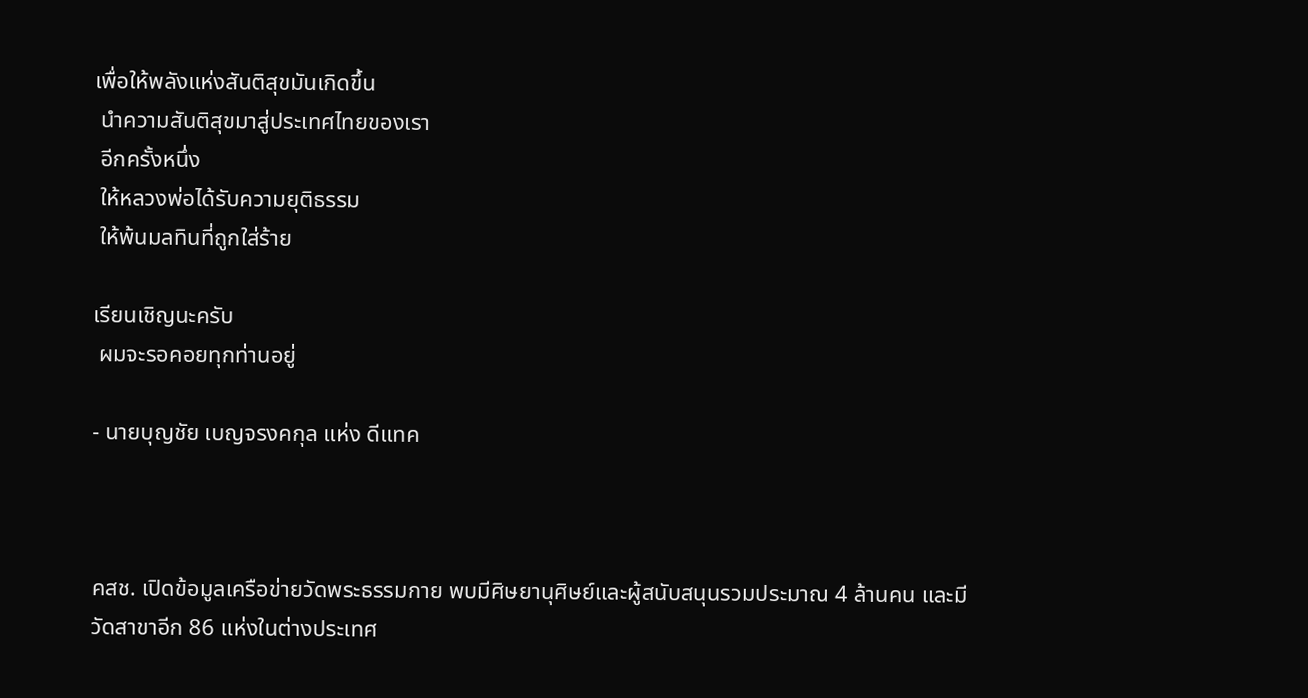เพื่อให้พลังแห่งสันติสุขมันเกิดขึ้น
 นำความสันติสุขมาสู่ประเทศไทยของเรา
 อีกครั้งหนึ่ง
 ให้หลวงพ่อได้รับความยุติธรรม
 ให้พ้นมลทินที่ถูกใส่ร้าย

เรียนเชิญนะครับ
 ผมจะรอคอยทุกท่านอยู่

- นายบุญชัย เบญจรงคกุล แห่ง ดีแทค



คสช. เปิดข้อมูลเครือข่ายวัดพระธรรมกาย พบมีศิษยานุศิษย์และผู้สนับสนุนรวมประมาณ 4 ล้านคน และมีวัดสาขาอีก 86 แห่งในต่างประเทศ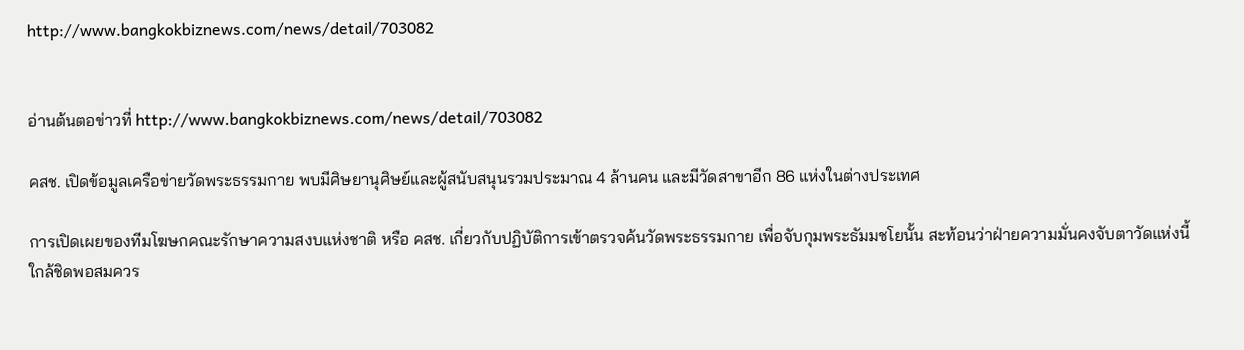http://www.bangkokbiznews.com/news/detail/703082


อ่านต้นตอข่าวที่ http://www.bangkokbiznews.com/news/detail/703082

คสช. เปิดข้อมูลเครือข่ายวัดพระธรรมกาย พบมีศิษยานุศิษย์และผู้สนับสนุนรวมประมาณ 4 ล้านคน และมีวัดสาขาอีก 86 แห่งในต่างประเทศ

การเปิดเผยของทีมโฆษกคณะรักษาความสงบแห่งชาติ หรือ คสช. เกี่ยวกับปฏิบัติการเข้าตรวจค้นวัดพระธรรมกาย เพื่อจับกุมพระธัมมชโยนั้น สะท้อนว่าฝ่ายความมั่นคงจับตาวัดแห่งนี้ใกล้ชิดพอสมควร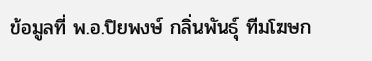ข้อมูลที่ พ.อ.ปิยพงษ์ กลิ่นพันธุ์ ทีมโฆษก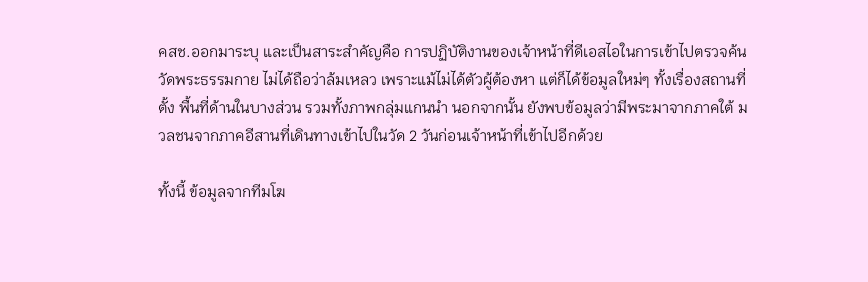คสช.ออกมาระบุ และเป็นสาระสำคัญคือ การปฏิบัติงานของเจ้าหน้าที่ดีเอสไอในการเข้าไปตรวจค้นวัดพระธรรมกาย ไม่ได้ถือว่าล้มเหลว เพราะแม้ไม่ได้ตัวผู้ต้องหา แต่ก็ได้ข้อมูลใหม่ๆ ทั้งเรื่องสถานที่ตั้ง พื้นที่ด้านในบางส่วน รวมทั้งภาพกลุ่มแกนนำ นอกจากนั้น ยังพบข้อมูลว่ามีพระมาจากภาคใต้ มวลชนจากภาคอีสานที่เดินทางเข้าไปในวัด 2 วันก่อนเจ้าหน้าที่เข้าไปอีกด้วย

ทั้งนี้ ข้อมูลจากทีมโฆ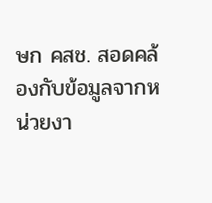ษก คสช. สอดคล้องกับข้อมูลจากหน่วยงา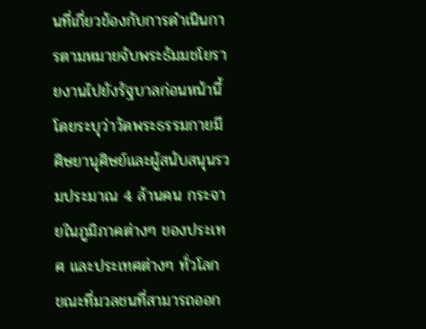นที่เกี่ยวข้องกับการดำเนินการตามหมายจับพระธัมมชโยรายงานไปยังรัฐบาลก่อนหน้านี้ โดยระบุว่าวัดพระธรรมกายมีศิษยานุศิษย์และผู้สนับสนุนรวมประมาณ 4 ล้านคน กระจายในภูมิภาคต่างๆ ของประเทศ และประเทศต่างๆ ทั่วโลก ขณะที่มวลชนที่สามารถออก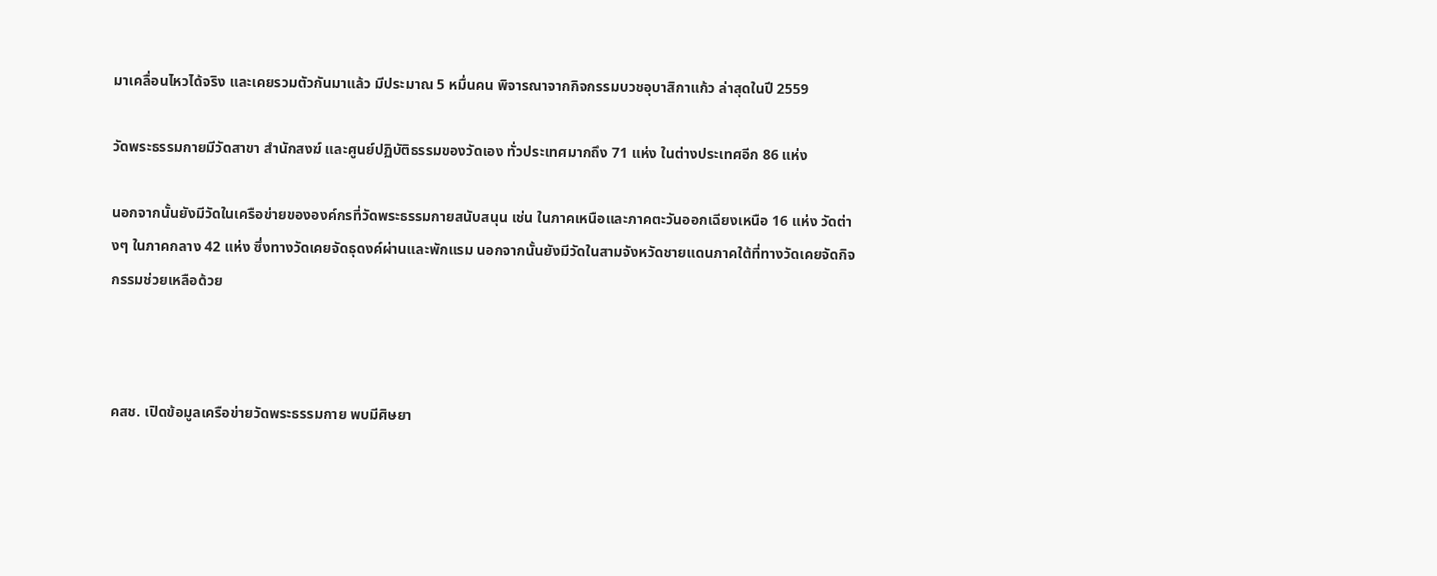มาเคลื่อนไหวได้จริง และเคยรวมตัวกันมาแล้ว มีประมาณ 5 หมื่นคน พิจารณาจากกิจกรรมบวชอุบาสิกาแก้ว ล่าสุดในปี 2559

วัดพระธรรมกายมีวัดสาขา สำนักสงฆ์ และศูนย์ปฏิบัติธรรมของวัดเอง ทั่วประเทศมากถึง 71 แห่ง ในต่างประเทศอีก 86 แห่ง

นอกจากนั้นยังมีวัดในเครือข่ายขององค์กรที่วัดพระธรรมกายสนับสนุน เช่น ในภาคเหนือและภาคตะวันออกเฉียงเหนือ 16 แห่ง วัดต่างๆ ในภาคกลาง 42 แห่ง ซึ่งทางวัดเคยจัดธุดงค์ผ่านและพักแรม นอกจากนั้นยังมีวัดในสามจังหวัดชายแดนภาคใต้ที่ทางวัดเคยจัดกิจกรรมช่วยเหลือด้วย



คสช. เปิดข้อมูลเครือข่ายวัดพระธรรมกาย พบมีศิษยา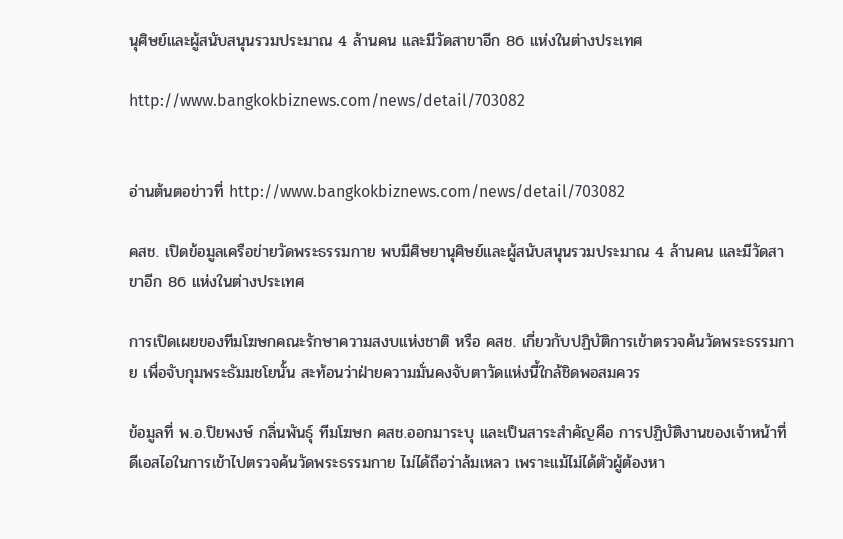นุศิษย์และผู้สนับสนุนรวมประมาณ 4 ล้านคน และมีวัดสาขาอีก 86 แห่งในต่างประเทศ

http://www.bangkokbiznews.com/news/detail/703082


อ่านต้นตอข่าวที่ http://www.bangkokbiznews.com/news/detail/703082

คสช. เปิดข้อมูลเครือข่ายวัดพระธรรมกาย พบมีศิษยานุศิษย์และผู้สนับสนุนรวมประมาณ 4 ล้านคน และมีวัดสาขาอีก 86 แห่งในต่างประเทศ

การเปิดเผยของทีมโฆษกคณะรักษาความสงบแห่งชาติ หรือ คสช. เกี่ยวกับปฏิบัติการเข้าตรวจค้นวัดพระธรรมกาย เพื่อจับกุมพระธัมมชโยนั้น สะท้อนว่าฝ่ายความมั่นคงจับตาวัดแห่งนี้ใกล้ชิดพอสมควร

ข้อมูลที่ พ.อ.ปิยพงษ์ กลิ่นพันธุ์ ทีมโฆษก คสช.ออกมาระบุ และเป็นสาระสำคัญคือ การปฏิบัติงานของเจ้าหน้าที่ดีเอสไอในการเข้าไปตรวจค้นวัดพระธรรมกาย ไม่ได้ถือว่าล้มเหลว เพราะแม้ไม่ได้ตัวผู้ต้องหา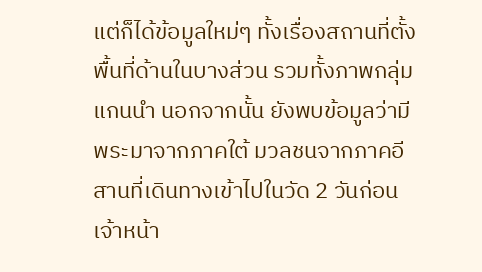แต่ก็ได้ข้อมูลใหม่ๆ ทั้งเรื่องสถานที่ตั้ง พื้นที่ด้านในบางส่วน รวมทั้งภาพกลุ่มแกนนำ นอกจากนั้น ยังพบข้อมูลว่ามีพระมาจากภาคใต้ มวลชนจากภาคอีสานที่เดินทางเข้าไปในวัด 2 วันก่อนเจ้าหน้า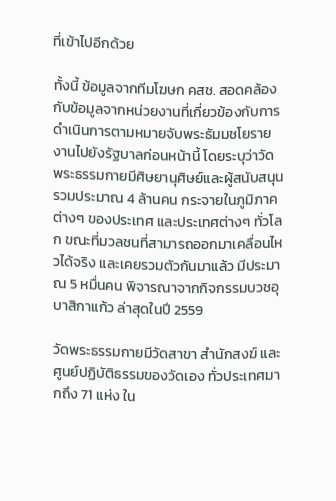ที่เข้าไปอีกด้วย

ทั้งนี้ ข้อมูลจากทีมโฆษก คสช. สอดคล้องกับข้อมูลจากหน่วยงานที่เกี่ยวข้องกับการดำเนินการตามหมายจับพระธัมมชโยรายงานไปยังรัฐบาลก่อนหน้านี้ โดยระบุว่าวัดพระธรรมกายมีศิษยานุศิษย์และผู้สนับสนุนรวมประมาณ 4 ล้านคน กระจายในภูมิภาคต่างๆ ของประเทศ และประเทศต่างๆ ทั่วโลก ขณะที่มวลชนที่สามารถออกมาเคลื่อนไหวได้จริง และเคยรวมตัวกันมาแล้ว มีประมาณ 5 หมื่นคน พิจารณาจากกิจกรรมบวชอุบาสิกาแก้ว ล่าสุดในปี 2559

วัดพระธรรมกายมีวัดสาขา สำนักสงฆ์ และศูนย์ปฏิบัติธรรมของวัดเอง ทั่วประเทศมากถึง 71 แห่ง ใน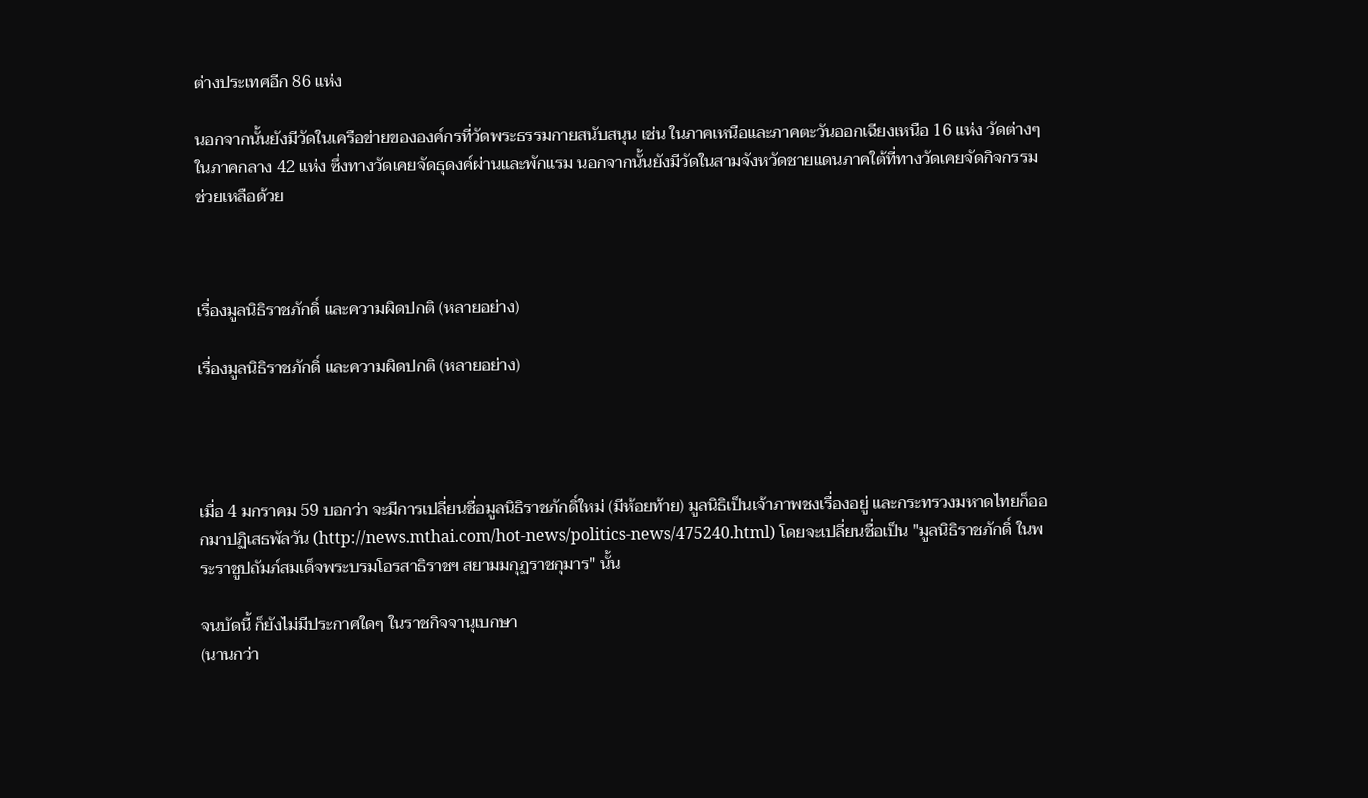ต่างประเทศอีก 86 แห่ง

นอกจากนั้นยังมีวัดในเครือข่ายขององค์กรที่วัดพระธรรมกายสนับสนุน เช่น ในภาคเหนือและภาคตะวันออกเฉียงเหนือ 16 แห่ง วัดต่างๆ ในภาคกลาง 42 แห่ง ซึ่งทางวัดเคยจัดธุดงค์ผ่านและพักแรม นอกจากนั้นยังมีวัดในสามจังหวัดชายแดนภาคใต้ที่ทางวัดเคยจัดกิจกรรมช่วยเหลือด้วย



เรื่องมูลนิธิราชภักดิ์ และความผิดปกติ (หลายอย่าง)

เรื่องมูลนิธิราชภักดิ์ และความผิดปกติ (หลายอย่าง)




เมื่อ 4 มกราคม 59 บอกว่า จะมีการเปลี่ยนชื่อมูลนิธิราชภักดิ์ใหม่ (มีห้อยท้าย) มูลนิธิเป็นเจ้าภาพชงเรื่องอยู่ และกระทรวงมหาดไทยก็ออกมาปฏิเสธพัลวัน (http://news.mthai.com/hot-news/politics-news/475240.html) โดยจะเปลี่ยนชื่อเป็น "มูลนิธิราชภักดิ์ ในพระราชูปถัมภ์สมเด็จพระบรมโอรสาธิราชฯ สยามมกุฏราชกุมาร" นั้น

จนบัดนี้ ก็ยังไม่มีประกาศใดๆ ในราชกิจจานุเบกษา
(นานกว่า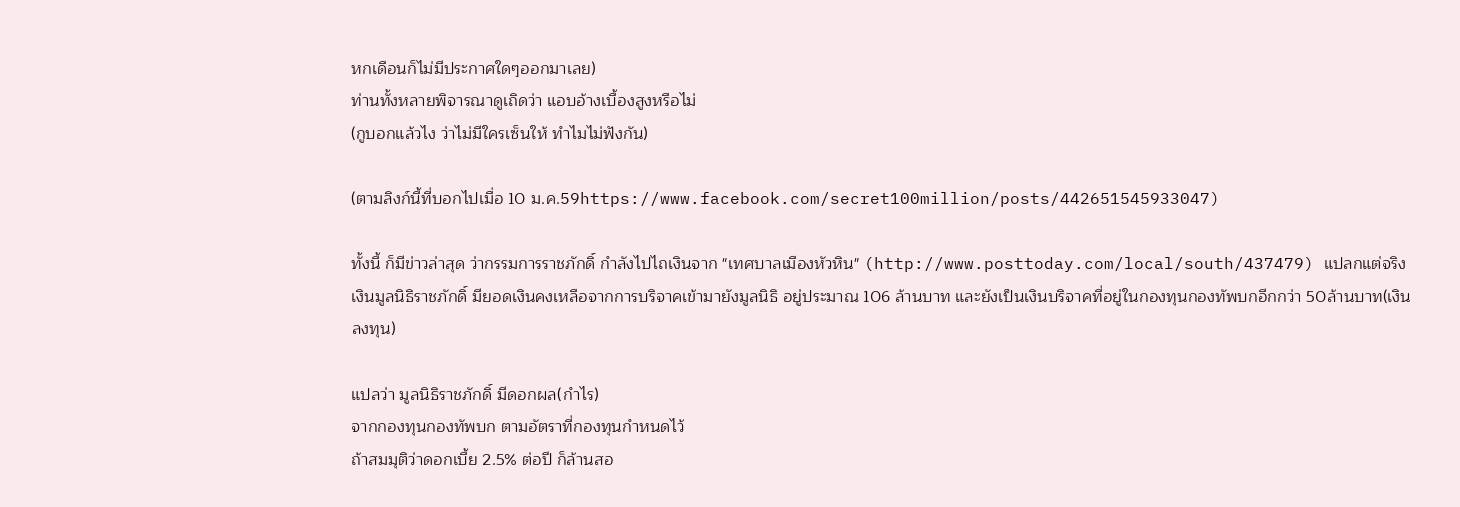หกเดือนก็ไม่มีประกาศใดๆออกมาเลย)
ท่านทั้งหลายพิจารณาดูเถิดว่า แอบอ้างเบื้องสูงหรือไม่
(กูบอกแล้วไง ว่าไม่มีใครเซ็นให้ ทำไมไม่ฟังกัน)

(ตามลิงก์นี้ที่บอกไปเมื่อ 10 ม.ค.59https://www.facebook.com/secret100million/posts/442651545933047)

ทั้งนี้ ก็มีข่าวล่าสุด ว่ากรรมการราชภักดิ์ กำลังไปไถเงินจาก "เทศบาลเมืองหัวหิน" (http://www.posttoday.com/local/south/437479) แปลกแต่จริง เงินมูลนิธิราชภักดิ์ มียอดเงินคงเหลือจากการบริจาคเข้ามายังมูลนิธิ อยู่ประมาณ 106 ล้านบาท และยังเป็นเงินบริจาคที่อยู่ในกองทุนกองทัพบกอีกกว่า 50ล้านบาท(เงินลงทุน)

แปลว่า มูลนิธิราชภักดิ์ มีดอกผล(กำไร)
จากกองทุนกองทัพบก ตามอัตราที่กองทุนกำหนดไว้
ถ้าสมมุติว่าดอกเบี้ย 2.5% ต่อปี ก็ล้านสอ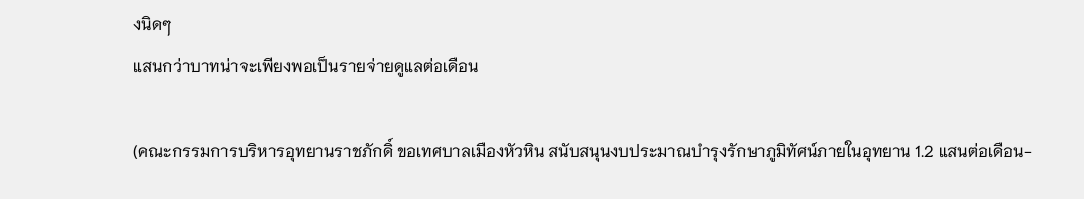งนิดๆ
แสนกว่าบาทน่าจะเพียงพอเป็นรายจ่ายดูแลต่อเดือน

(คณะกรรมการบริหารอุทยานราชภักดิ์ ขอเทศบาลเมืองหัวหิน สนับสนุนงบประมาณบำรุงรักษาภูมิทัศน์ภายในอุทยาน 1.2 แสนต่อเดือน-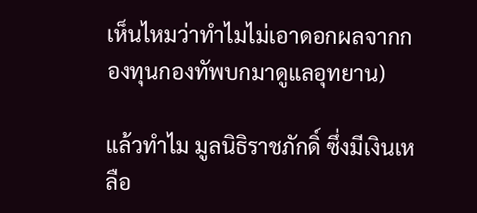เห็นไหมว่าทำไมไม่เอาดอกผลจากกองทุนกองทัพบกมาดูแลอุทยาน)

แล้วทำไม มูลนิธิราชภักดิ์ ซึ่งมีเงินเหลือ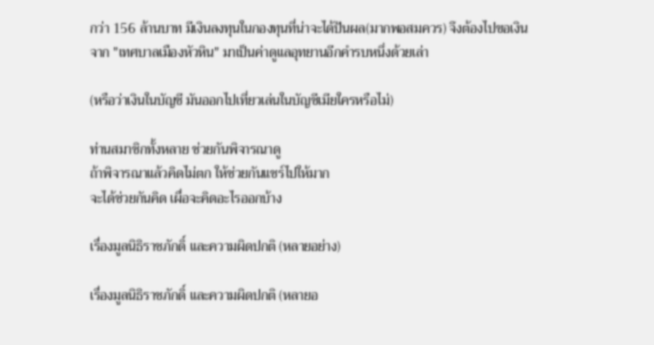กว่า 156 ล้านบาท มีเงินลงทุนในกองทุนที่น่าจะได้ปันผล(มากพอสมควร) จึงต้องไปขอเงินจาก "เทศบาลเมืองหัวหิน" มาเป็นค่าดูแลอุทยานอีกคำรบหนึ่งด้วยเล่า

(หรือว่าเงินในบัญชี มันออกไปเที่ยวเล่นในบัญชีเมียใครหรือไม่)

ท่านสมาชิกทั้งหลาย ช่วยกันพิจารณาดู
ถ้าพิจารณาแล้วคิดไม่ตก ให้ช่วยกันแชร์ไปให้มาก
จะได้ช่วยกันคิด เผื่อจะคิดอะไรออกบ้าง

เรื่องมูลนิธิราชภักดิ์ และความผิดปกติ (หลายอย่าง)

เรื่องมูลนิธิราชภักดิ์ และความผิดปกติ (หลายอ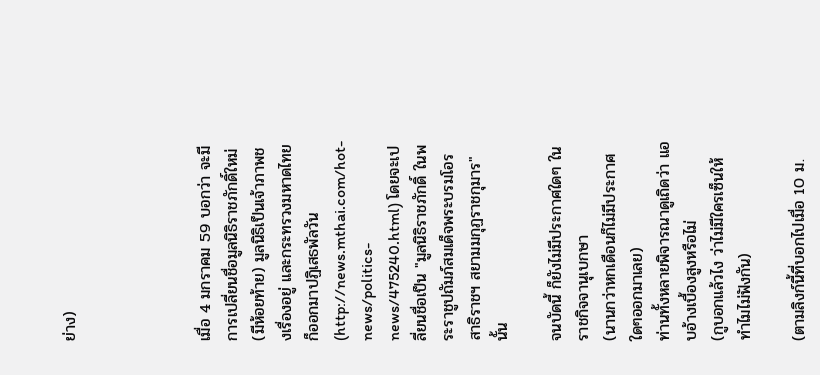ย่าง)




เมื่อ 4 มกราคม 59 บอกว่า จะมีการเปลี่ยนชื่อมูลนิธิราชภักดิ์ใหม่ (มีห้อยท้าย) มูลนิธิเป็นเจ้าภาพชงเรื่องอยู่ และกระทรวงมหาดไทยก็ออกมาปฏิเสธพัลวัน (http://news.mthai.com/hot-news/politics-news/475240.html) โดยจะเปลี่ยนชื่อเป็น "มูลนิธิราชภักดิ์ ในพระราชูปถัมภ์สมเด็จพระบรมโอรสาธิราชฯ สยามมกุฏราชกุมาร" นั้น

จนบัดนี้ ก็ยังไม่มีประกาศใดๆ ในราชกิจจานุเบกษา
(นานกว่าหกเดือนก็ไม่มีประกาศใดๆออกมาเลย)
ท่านทั้งหลายพิจารณาดูเถิดว่า แอบอ้างเบื้องสูงหรือไม่
(กูบอกแล้วไง ว่าไม่มีใครเซ็นให้ ทำไมไม่ฟังกัน)

(ตามลิงก์นี้ที่บอกไปเมื่อ 10 ม.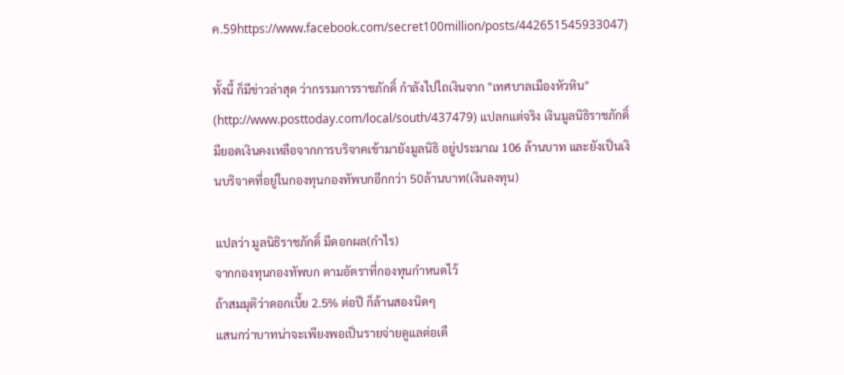ค.59https://www.facebook.com/secret100million/posts/442651545933047)

ทั้งนี้ ก็มีข่าวล่าสุด ว่ากรรมการราชภักดิ์ กำลังไปไถเงินจาก "เทศบาลเมืองหัวหิน" (http://www.posttoday.com/local/south/437479) แปลกแต่จริง เงินมูลนิธิราชภักดิ์ มียอดเงินคงเหลือจากการบริจาคเข้ามายังมูลนิธิ อยู่ประมาณ 106 ล้านบาท และยังเป็นเงินบริจาคที่อยู่ในกองทุนกองทัพบกอีกกว่า 50ล้านบาท(เงินลงทุน)

แปลว่า มูลนิธิราชภักดิ์ มีดอกผล(กำไร)
จากกองทุนกองทัพบก ตามอัตราที่กองทุนกำหนดไว้
ถ้าสมมุติว่าดอกเบี้ย 2.5% ต่อปี ก็ล้านสองนิดๆ
แสนกว่าบาทน่าจะเพียงพอเป็นรายจ่ายดูแลต่อเดื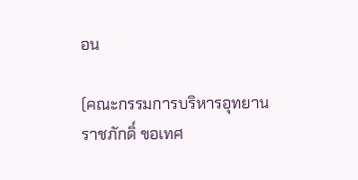อน

(คณะกรรมการบริหารอุทยานราชภักดิ์ ขอเทศ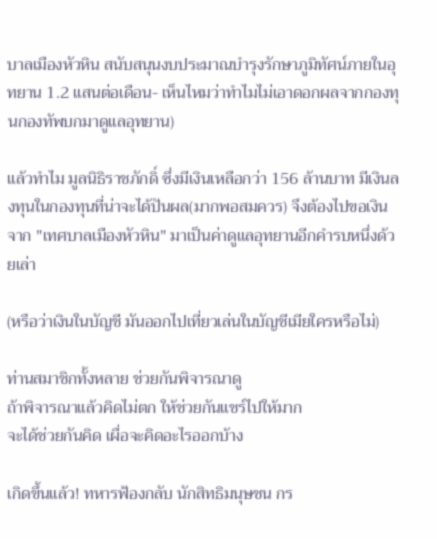บาลเมืองหัวหิน สนับสนุนงบประมาณบำรุงรักษาภูมิทัศน์ภายในอุทยาน 1.2 แสนต่อเดือน- เห็นไหมว่าทำไมไม่เอาดอกผลจากกองทุนกองทัพบกมาดูแลอุทยาน)

แล้วทำไม มูลนิธิราชภักดิ์ ซึ่งมีเงินเหลือกว่า 156 ล้านบาท มีเงินลงทุนในกองทุนที่น่าจะได้ปันผล(มากพอสมควร) จึงต้องไปขอเงินจาก "เทศบาลเมืองหัวหิน" มาเป็นค่าดูแลอุทยานอีกคำรบหนึ่งด้วยเล่า

(หรือว่าเงินในบัญชี มันออกไปเที่ยวเล่นในบัญชีเมียใครหรือไม่)

ท่านสมาชิกทั้งหลาย ช่วยกันพิจารณาดู
ถ้าพิจารณาแล้วคิดไม่ตก ให้ช่วยกันแชร์ไปให้มาก
จะได้ช่วยกันคิด เผื่อจะคิดอะไรออกบ้าง

เกิดขึ้นแล้ว! ทหารฟ้องกลับ นักสิทธิมนุษชน กร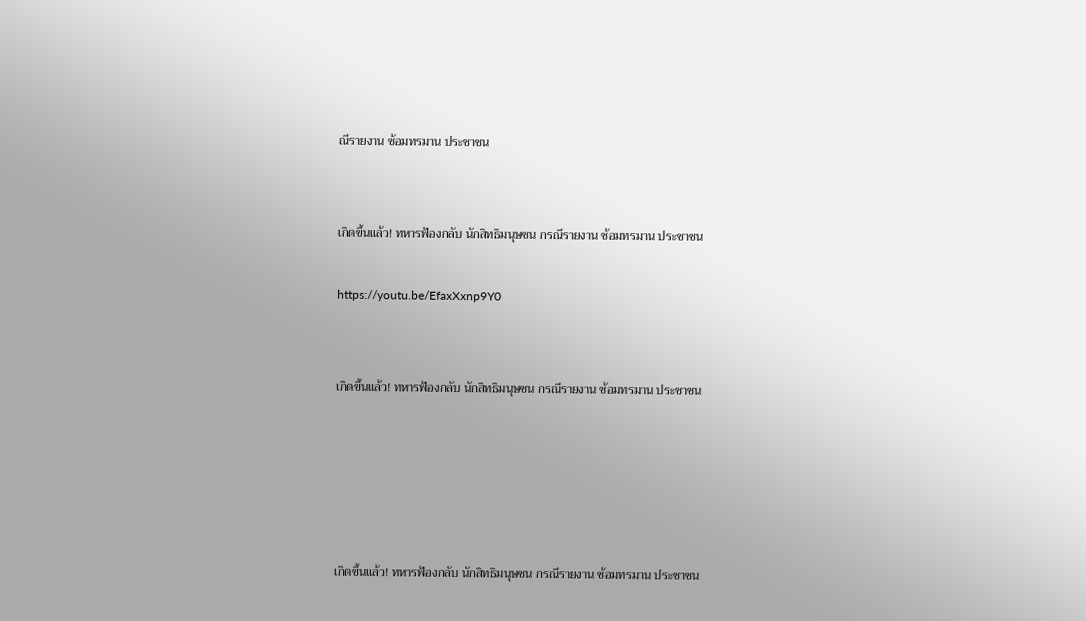ณีรายงาน ซ้อมทรมาน ประชาชน


เกิดขึ้นแล้ว! ทหารฟ้องกลับ นักสิทธิมนุษชน กรณีรายงาน ซ้อมทรมาน ประชาชน

https://youtu.be/EfaxXxnp9Y0


เกิดขึ้นแล้ว! ทหารฟ้องกลับ นักสิทธิมนุษชน กรณีรายงาน ซ้อมทรมาน ประชาชน





เกิดขึ้นแล้ว! ทหารฟ้องกลับ นักสิทธิมนุษชน กรณีรายงาน ซ้อมทรมาน ประชาชน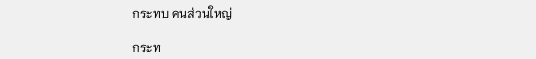กระทบ คนส่วนใหญ่

กระท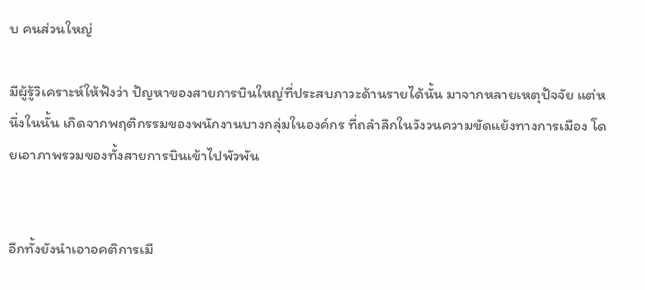บ คนส่วนใหญ่

มีผู้รู้วิเคราะห์ให้ฟังว่า ปัญหาของสายการบินใหญ่ที่ประสบภาวะด้านรายได้นั้น มาจากหลายเหตุปัจจัย แต่หนึ่งในนั้น เกิดจากพฤติกรรมของพนักงานบางกลุ่มในองค์กร ที่ถลำลึกในวังวนความขัดแย้งทางการเมือง โดยเอาภาพรวมของทั้งสายการบินเข้าไปพัวพัน


อีกทั้งยังนำเอาอคติการเมื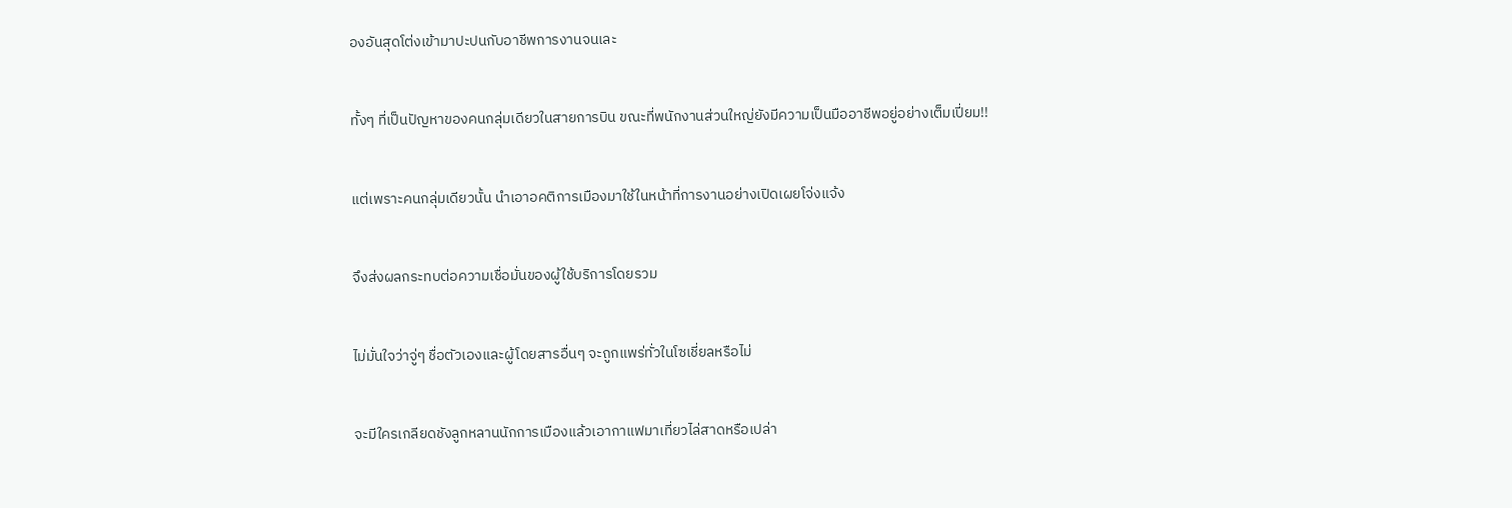องอันสุดโต่งเข้ามาปะปนกับอาชีพการงานจนเละ


ทั้งๆ ที่เป็นปัญหาของคนกลุ่มเดียวในสายการบิน ขณะที่พนักงานส่วนใหญ่ยังมีความเป็นมืออาชีพอยู่อย่างเต็มเปี่ยม!!


แต่เพราะคนกลุ่มเดียวนั้น นำเอาอคติการเมืองมาใช้ในหน้าที่การงานอย่างเปิดเผยโจ่งแจ้ง


จึงส่งผลกระทบต่อความเชื่อมั่นของผู้ใช้บริการโดยรวม


ไม่มั่นใจว่าจู่ๆ ชื่อตัวเองและผู้โดยสารอื่นๆ จะถูกแพร่ทั่วในโซเชี่ยลหรือไม่


จะมีใครเกลียดชังลูกหลานนักการเมืองแล้วเอากาแฟมาเที่ยวไล่สาดหรือเปล่า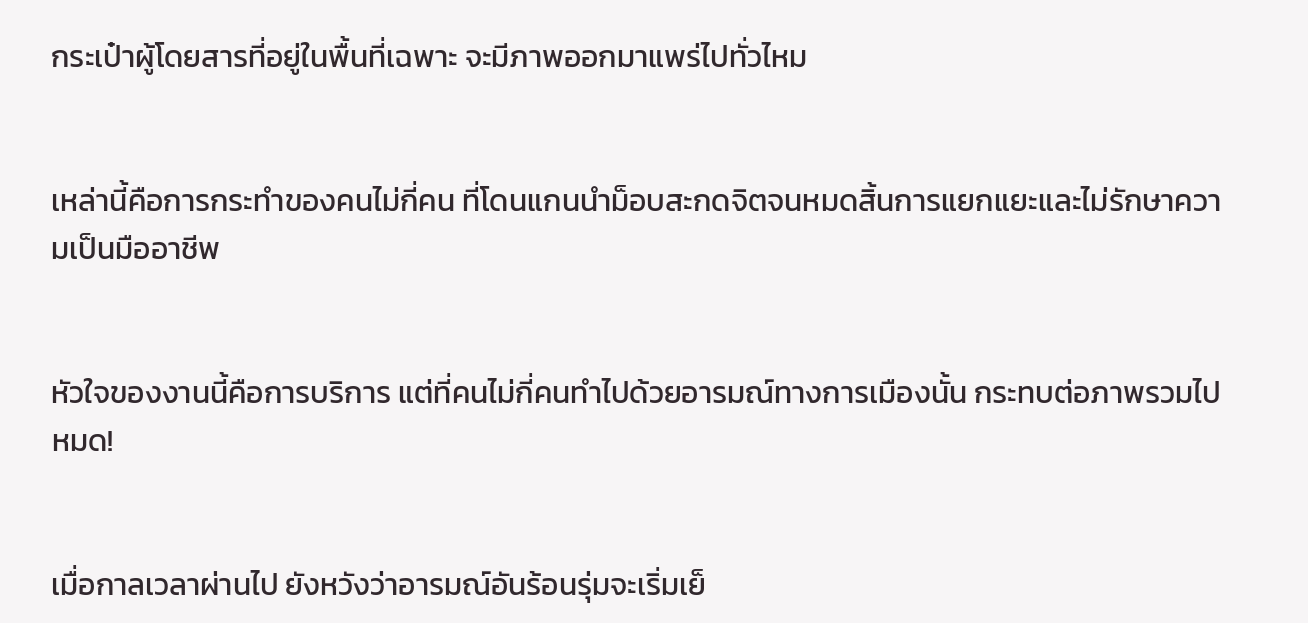กระเป๋าผู้โดยสารที่อยู่ในพื้นที่เฉพาะ จะมีภาพออกมาแพร่ไปทั่วไหม


เหล่านี้คือการกระทำของคนไม่กี่คน ที่โดนแกนนำม็อบสะกดจิตจนหมดสิ้นการแยกแยะและไม่รักษาความเป็นมืออาชีพ


หัวใจของงานนี้คือการบริการ แต่ที่คนไม่กี่คนทำไปด้วยอารมณ์ทางการเมืองนั้น กระทบต่อภาพรวมไปหมด!


เมื่อกาลเวลาผ่านไป ยังหวังว่าอารมณ์อันร้อนรุ่มจะเริ่มเย็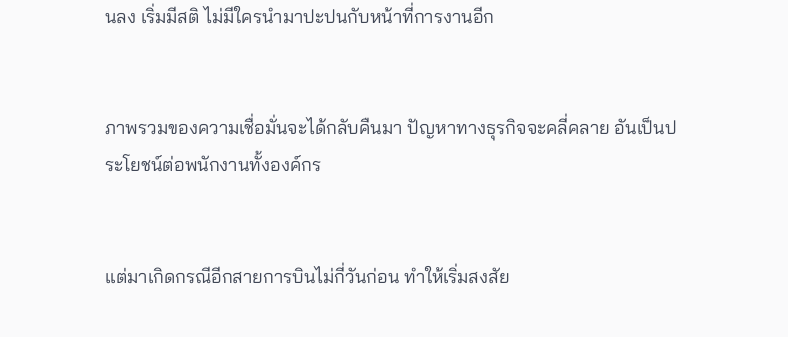นลง เริ่มมีสติ ไม่มีใครนำมาปะปนกับหน้าที่การงานอีก


ภาพรวมของความเชื่อมั่นจะได้กลับคืนมา ปัญหาทางธุรกิจจะคลี่คลาย อันเป็นประโยชน์ต่อพนักงานทั้งองค์กร


แต่มาเกิดกรณีอีกสายการบินไม่กี่วันก่อน ทำให้เริ่มสงสัย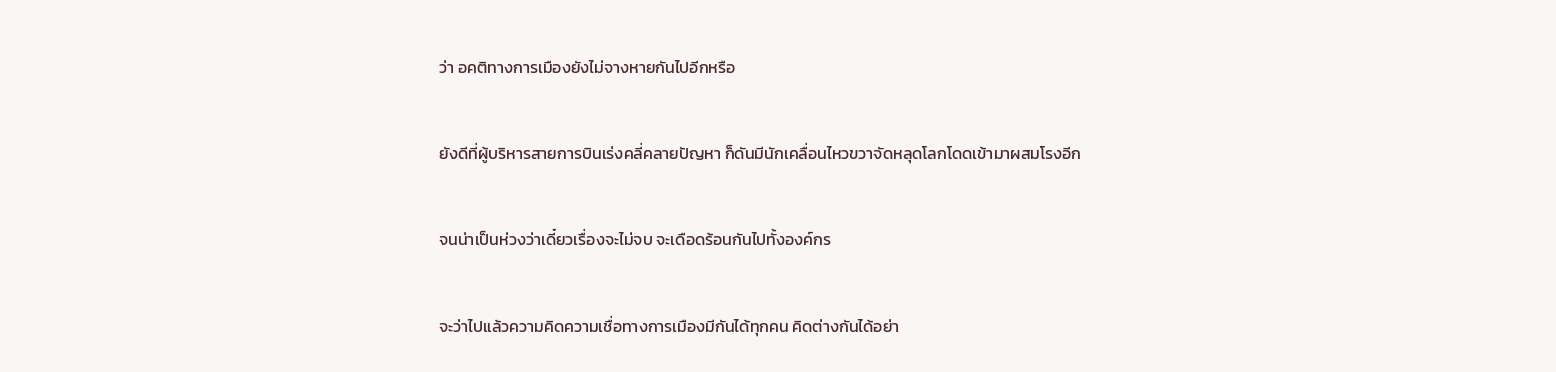ว่า อคติทางการเมืองยังไม่จางหายกันไปอีกหรือ


ยังดีที่ผู้บริหารสายการบินเร่งคลี่คลายปัญหา ก็ดันมีนักเคลื่อนไหวขวาจัดหลุดโลกโดดเข้ามาผสมโรงอีก


จนน่าเป็นห่วงว่าเดี๋ยวเรื่องจะไม่จบ จะเดือดร้อนกันไปทั้งองค์กร


จะว่าไปแล้วความคิดความเชื่อทางการเมืองมีกันได้ทุกคน คิดต่างกันได้อย่า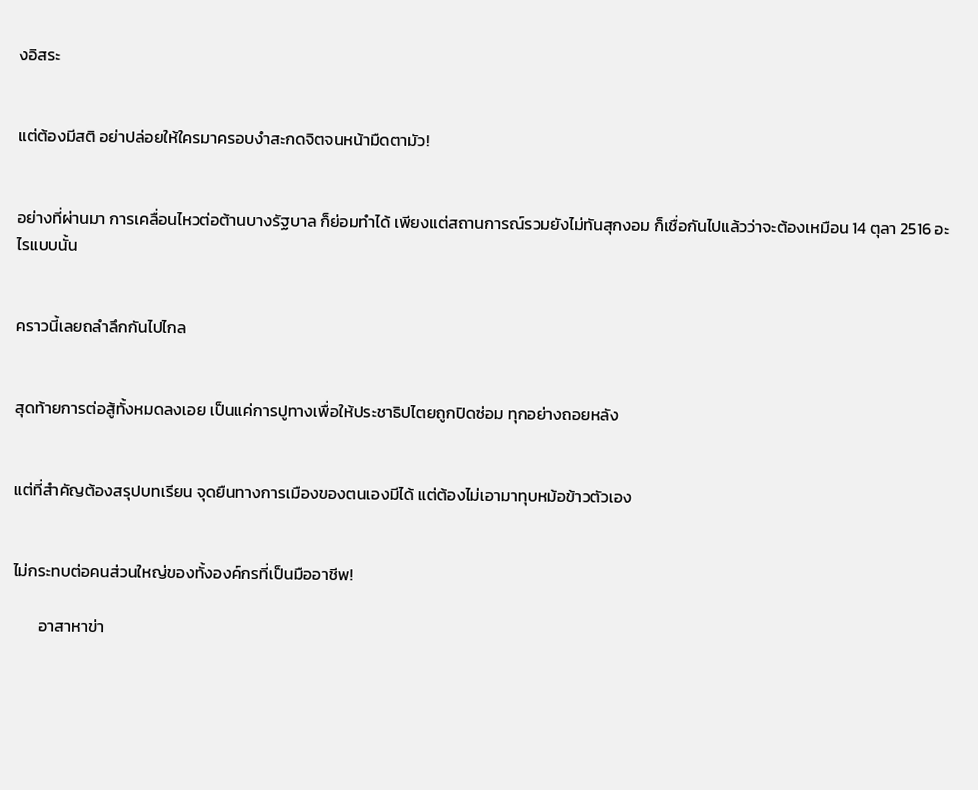งอิสระ


แต่ต้องมีสติ อย่าปล่อยให้ใครมาครอบงำสะกดจิตจนหน้ามืดตามัว!


อย่างที่ผ่านมา การเคลื่อนไหวต่อต้านบางรัฐบาล ก็ย่อมทำได้ เพียงแต่สถานการณ์รวมยังไม่ทันสุกงอม ก็เชื่อกันไปแล้วว่าจะต้องเหมือน 14 ตุลา 2516 อะไรแบบนั้น


คราวนี้เลยถลำลึกกันไปไกล


สุดท้ายการต่อสู้ทั้งหมดลงเอย เป็นแค่การปูทางเพื่อให้ประชาธิปไตยถูกปิดซ่อม ทุกอย่างถอยหลัง


แต่ที่สำคัญต้องสรุปบทเรียน จุดยืนทางการเมืองของตนเองมีได้ แต่ต้องไม่เอามาทุบหม้อข้าวตัวเอง


ไม่กระทบต่อคนส่วนใหญ่ของทั้งองค์กรที่เป็นมืออาชีพ!

       อาสาหาข่า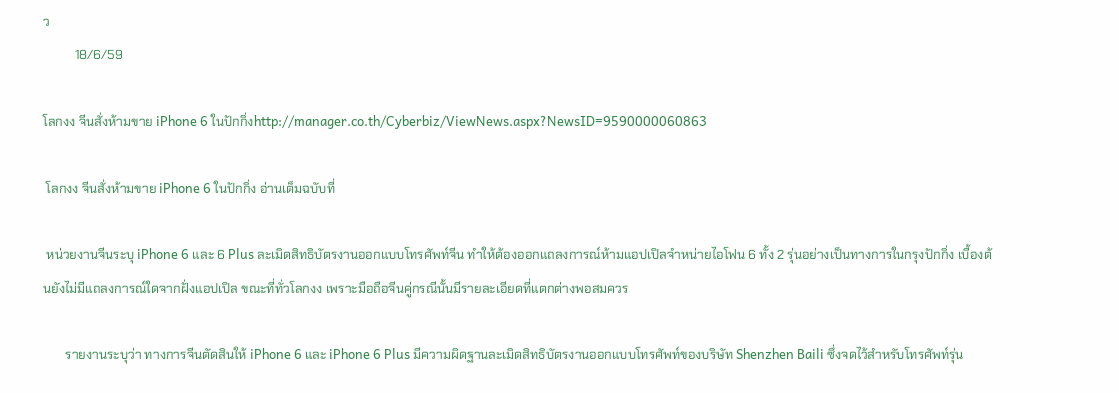ว
          18/6/59

โลกงง จีนสั่งห้ามขาย iPhone 6 ในปักกิ่งhttp://manager.co.th/Cyberbiz/ViewNews.aspx?NewsID=9590000060863

 โลกงง จีนสั่งห้ามขาย iPhone 6 ในปักกิ่ง อ่านเต็มฉบับที่

 หน่วยงานจีนระบุ iPhone 6 และ 6 Plus ละเมิดสิทธิบัตรงานออกแบบโทรศัพท์จีน ทำให้ต้องออกแถลงการณ์ห้ามแอปเปิลจำหน่ายไอโฟน 6 ทั้ง 2 รุ่นอย่างเป็นทางการในกรุงปักกิ่ง เบื้องต้นยังไม่มีแถลงการณ์ใดจากฝั่งแอปเปิล ขณะที่ทั่วโลกงง เพราะมือถือจีนคู่กรณีนั้นมีรายละเอียดที่แตกต่างพอสมควร

       รายงานระบุว่า ทางการจีนตัดสินให้ iPhone 6 และ iPhone 6 Plus มีความผิดฐานละเมิดสิทธิบัตรงานออกแบบโทรศัพท์ของบริษัท Shenzhen Baili ซึ่งจดไว้สำหรับโทรศัพท์รุ่น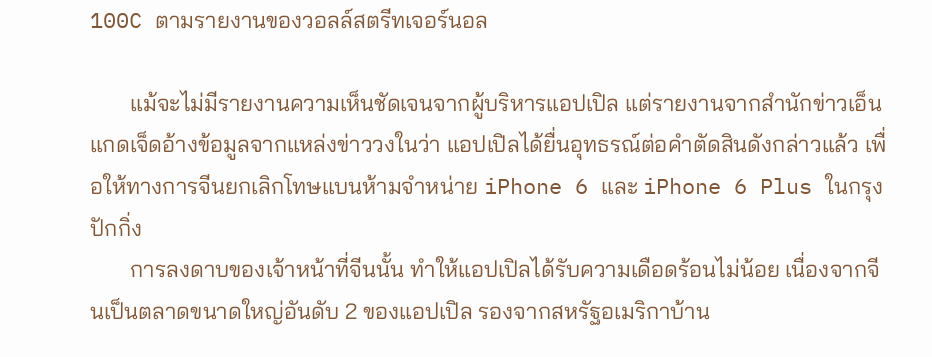100C ตามรายงานของวอลล์สตรีทเจอร์นอล

       แม้จะไม่มีรายงานความเห็นชัดเจนจากผู้บริหารแอปเปิล แต่รายงานจากสำนักข่าวเอ็นแกดเจ็ดอ้างข้อมูลจากแหล่งข่าววงในว่า แอปเปิลได้ยื่นอุทธรณ์ต่อคำตัดสินดังกล่าวแล้ว เพื่อให้ทางการจีนยกเลิกโทษแบนห้ามจำหน่าย iPhone 6 และ iPhone 6 Plus ในกรุงปักกิ่ง
       การลงดาบของเจ้าหน้าที่จีนนั้น ทำให้แอปเปิลได้รับความเดือดร้อนไม่น้อย เนื่องจากจีนเป็นตลาดขนาดใหญ่อันดับ 2 ของแอปเปิล รองจากสหรัฐอเมริกาบ้าน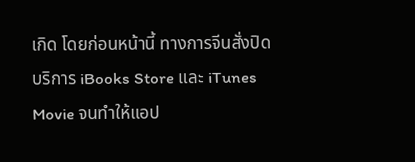เกิด โดยก่อนหน้านี้ ทางการจีนสั่งปิดบริการ iBooks Store และ iTunes Movie จนทำให้แอป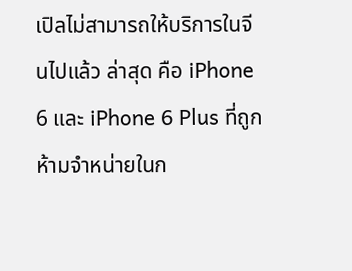เปิลไม่สามารถให้บริการในจีนไปแล้ว ล่าสุด คือ iPhone 6 และ iPhone 6 Plus ที่ถูกห้ามจำหน่ายในก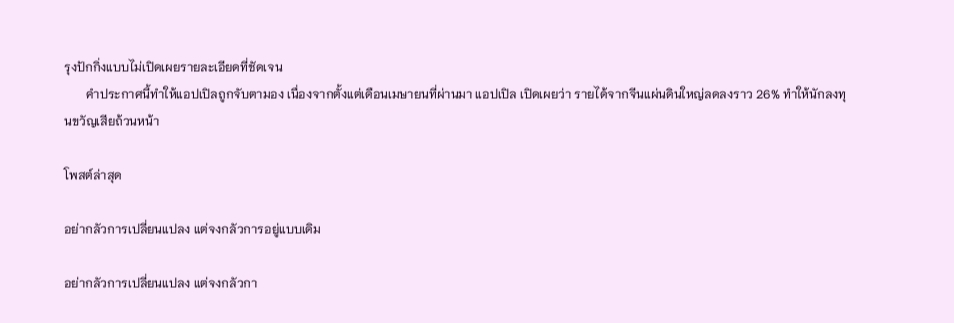รุงปักกิ่งแบบไม่เปิดเผยรายละเอียดที่ชัดเจน
       คำประกาศนี้ทำให้แอปเปิลถูกจับตามอง เนื่องจากตั้งแต่เดือนเมษายนที่ผ่านมา แอปเปิล เปิดเผยว่า รายได้จากจีนแผ่นดินใหญ่ลดลงราว 26% ทำให้นักลงทุนขวัญเสียถ้วนหน้า

โพสต์ล่าสุด

อย่ากลัวการเปลี่ยนแปลง แต่จงกลัวการอยู่แบบเดิม

อย่ากลัวการเปลี่ยนแปลง แต่จงกลัวกา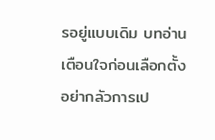รอยู่แบบเดิม บทอ่านเตือนใจก่อนเลือกตั้ง อย่ากลัวการเป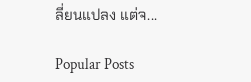ลี่ยนแปลง แต่จ...

Popular Posts